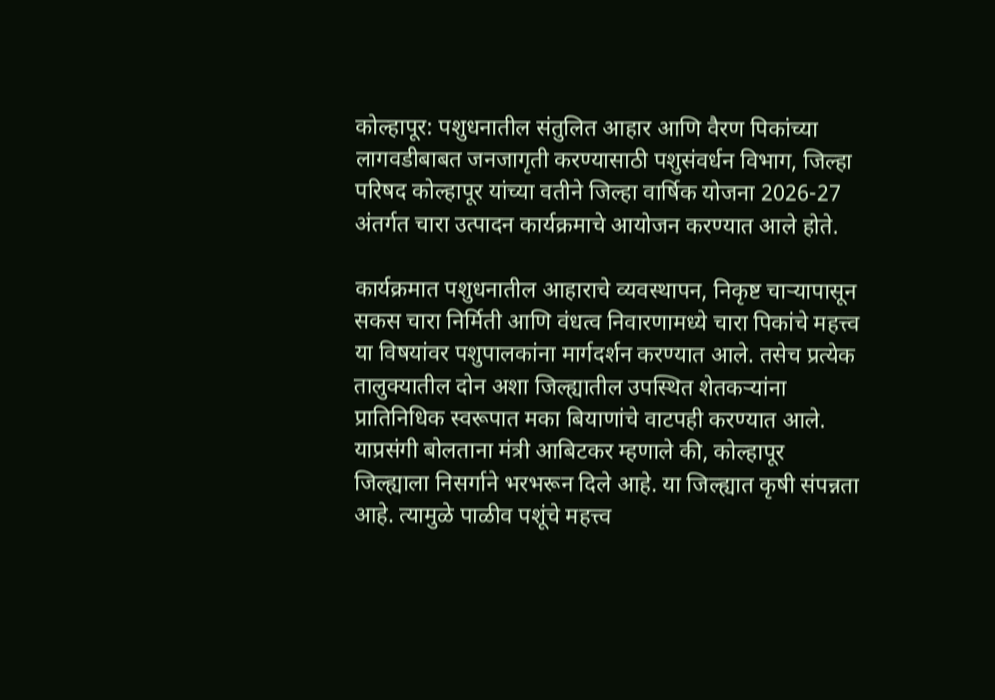कोल्हापूर: पशुधनातील संतुलित आहार आणि वैरण पिकांच्या लागवडीबाबत जनजागृती करण्यासाठी पशुसंवर्धन विभाग, जिल्हा परिषद कोल्हापूर यांच्या वतीने जिल्हा वार्षिक योजना 2026-27 अंतर्गत चारा उत्पादन कार्यक्रमाचे आयोजन करण्यात आले होते.

कार्यक्रमात पशुधनातील आहाराचे व्यवस्थापन, निकृष्ट चाऱ्यापासून सकस चारा निर्मिती आणि वंधत्व निवारणामध्ये चारा पिकांचे महत्त्व या विषयांवर पशुपालकांना मार्गदर्शन करण्यात आले. तसेच प्रत्येक तालुक्यातील दोन अशा जिल्ह्यातील उपस्थित शेतकऱ्यांना प्रातिनिधिक स्वरूपात मका बियाणांचे वाटपही करण्यात आले.
याप्रसंगी बोलताना मंत्री आबिटकर म्हणाले की, कोल्हापूर जिल्ह्याला निसर्गाने भरभरून दिले आहे. या जिल्ह्यात कृषी संपन्नता आहे. त्यामुळे पाळीव पशूंचे महत्त्व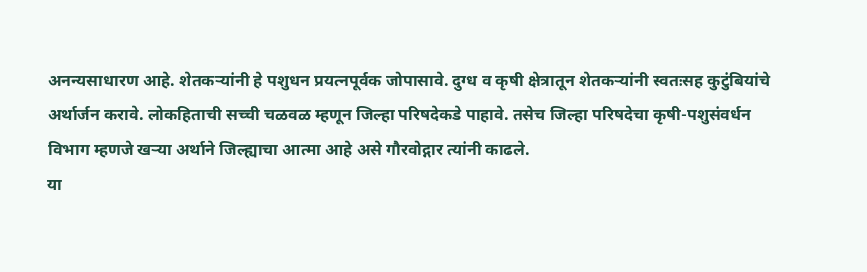अनन्यसाधारण आहे. शेतकऱ्यांनी हे पशुधन प्रयत्नपूर्वक जोपासावे. दुग्ध व कृषी क्षेत्रातून शेतकऱ्यांनी स्वतःसह कुटुंबियांचे अर्थार्जन करावे. लोकहिताची सच्ची चळवळ म्हणून जिल्हा परिषदेकडे पाहावे. तसेच जिल्हा परिषदेचा कृषी-पशुसंवर्धन विभाग म्हणजे खऱ्या अर्थाने जिल्ह्याचा आत्मा आहे असे गौरवोद्गार त्यांनी काढले.
या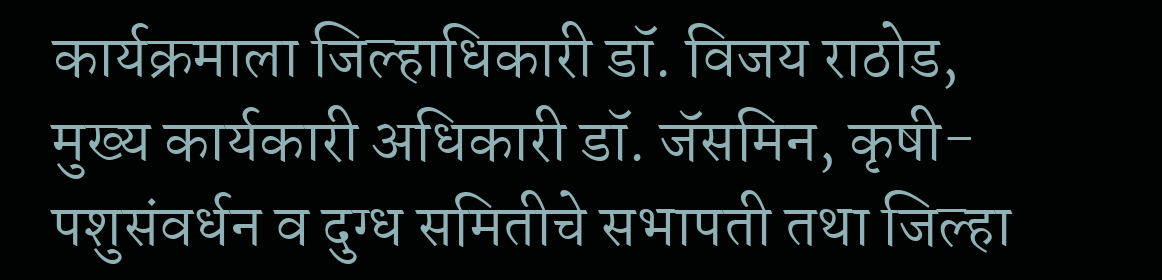कार्यक्रमाला जिल्हाधिकारी डॉ. विजय राठोड, मुख्य कार्यकारी अधिकारी डॉ. जॅसमिन, कृषी-पशुसंवर्धन व दुग्ध समितीचे सभापती तथा जिल्हा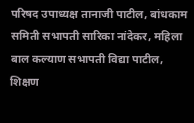परिषद उपाध्यक्ष तानाजी पाटील, बांधकाम समिती सभापती सारिका नांदेकर, महिला बाल कल्याण सभापती विद्या पाटील, शिक्षण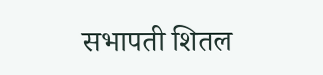सभापती शितल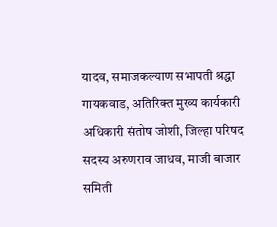यादव, समाजकल्याण सभापती श्रद्धा गायकवाड, अतिरिक्त मुख्य कार्यकारी अधिकारी संतोष जोशी, जिल्हा परिषद सदस्य अरुणराव जाधव, माजी बाजार समिती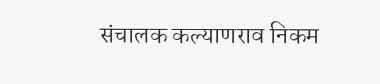संचालक कल्याणराव निकम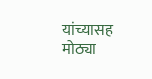यांच्यासह मोठ्या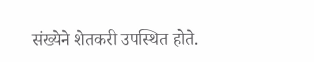संख्येने शेतकरी उपस्थित होते.